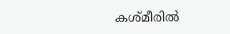കശ്മീരില്‍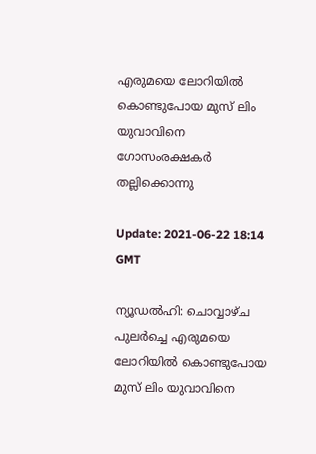എരുമയെ ലോറിയില്‍ കൊണ്ടുപോയ മുസ് ലിം യുവാവിനെ ഗോസംരക്ഷകര്‍ തല്ലിക്കൊന്നു

Update: 2021-06-22 18:14 GMT

ന്യൂഡല്‍ഹി: ചൊവ്വാഴ്ച പുലര്‍ച്ചെ എരുമയെ ലോറിയില്‍ കൊണ്ടുപോയ മുസ് ലിം യുവാവിനെ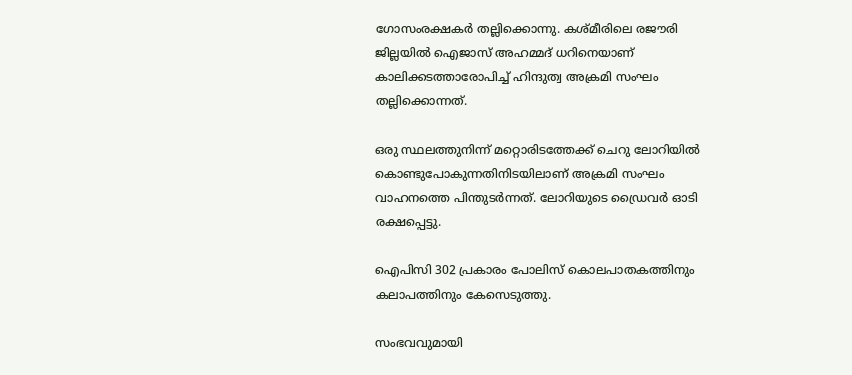ഗോസംരക്ഷകര്‍ തല്ലിക്കൊന്നു. കശ്മീരിലെ രജൗരി ജില്ലയില്‍ ഐജാസ് അഹമ്മദ് ധറിനെയാണ് കാലിക്കടത്താരോപിച്ച് ഹിന്ദുത്വ അക്രമി സംഘം തല്ലിക്കൊന്നത്.

ഒരു സ്ഥലത്തുനിന്ന് മറ്റൊരിടത്തേക്ക് ചെറു ലോറിയില്‍ കൊണ്ടുപോകുന്നതിനിടയിലാണ് അക്രമി സംഘം വാഹനത്തെ പിന്തുടര്‍ന്നത്. ലോറിയുടെ ഡ്രൈവര്‍ ഓടി രക്ഷപ്പെട്ടു.

ഐപിസി 302 പ്രകാരം പോലിസ് കൊലപാതകത്തിനും കലാപത്തിനും കേസെടുത്തു.

സംഭവവുമായി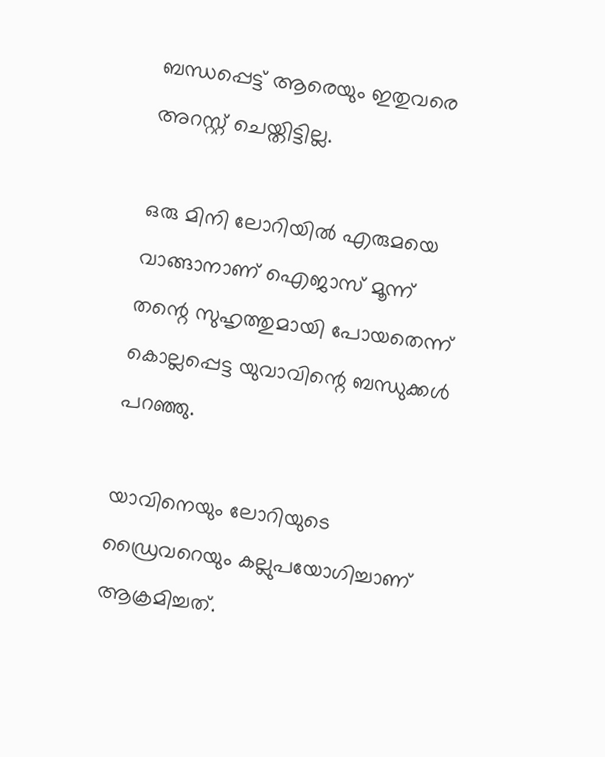ബന്ധപ്പെട്ട് ആരെയും ഇതുവരെ അറസ്റ്റ് ചെയ്തിട്ടില്ല.

ഒരു മിനി ലോറിയില്‍ എരുമയെ വാങ്ങാനാണ് ഐജാസ് മൂന്ന് തന്റെ സുഹൃത്തുമായി പോയതെന്ന് കൊല്ലപ്പെട്ട യുവാവിന്റെ ബന്ധുക്കള്‍ പറഞ്ഞു.

യാവിനെയും ലോറിയുടെ ഡ്രൈവറെയും കല്ലുപയോഗിച്ചാണ് ആക്രമിച്ചത്.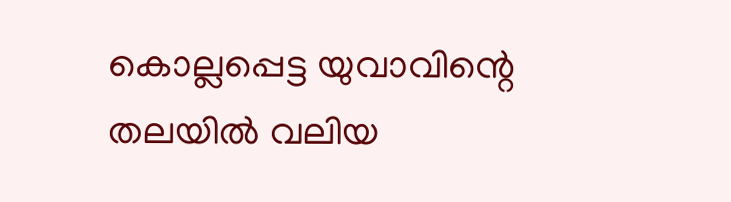കൊല്ലപ്പെട്ട യുവാവിന്റെ തലയില്‍ വലിയ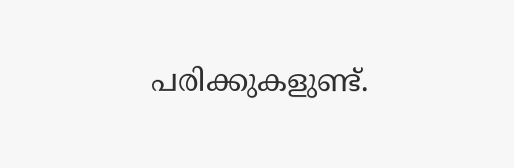പരിക്കുകളുണ്ട്.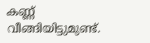കണ്ണ് വീങ്ങിയിട്ടുമുണ്ട്.